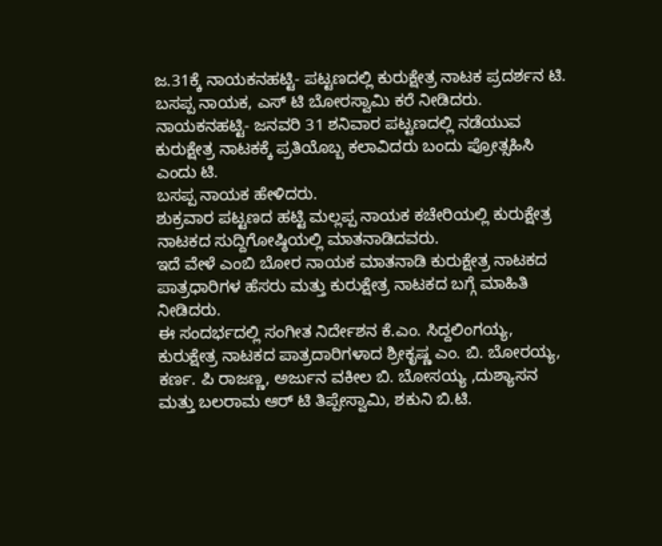ಜ.31ಕ್ಕೆ ನಾಯಕನಹಟ್ಟಿ- ಪಟ್ಟಣದಲ್ಲಿ ಕುರುಕ್ಷೇತ್ರ ನಾಟಕ ಪ್ರದರ್ಶನ ಟಿ. ಬಸಪ್ಪ ನಾಯಕ, ಎಸ್ ಟಿ ಬೋರಸ್ವಾಮಿ ಕರೆ ನೀಡಿದರು.
ನಾಯಕನಹಟ್ಟಿ- ಜನವರಿ 31 ಶನಿವಾರ ಪಟ್ಟಣದಲ್ಲಿ ನಡೆಯುವ ಕುರುಕ್ಷೇತ್ರ ನಾಟಕಕ್ಕೆ ಪ್ರತಿಯೊಬ್ಬ ಕಲಾವಿದರು ಬಂದು ಪ್ರೋತ್ಸಹಿಸಿ ಎಂದು ಟಿ.
ಬಸಪ್ಪ ನಾಯಕ ಹೇಳಿದರು.
ಶುಕ್ರವಾರ ಪಟ್ಟಣದ ಹಟ್ಟಿ ಮಲ್ಲಪ್ಪ ನಾಯಕ ಕಚೇರಿಯಲ್ಲಿ ಕುರುಕ್ಷೇತ್ರ ನಾಟಕದ ಸುದ್ದಿಗೋಷ್ಠಿಯಲ್ಲಿ ಮಾತನಾಡಿದವರು.
ಇದೆ ವೇಳೆ ಎಂಬಿ ಬೋರ ನಾಯಕ ಮಾತನಾಡಿ ಕುರುಕ್ಷೇತ್ರ ನಾಟಕದ ಪಾತ್ರಧಾರಿಗಳ ಹೆಸರು ಮತ್ತು ಕುರುಕ್ಷೇತ್ರ ನಾಟಕದ ಬಗ್ಗೆ ಮಾಹಿತಿ ನೀಡಿದರು.
ಈ ಸಂದರ್ಭದಲ್ಲಿ ಸಂಗೀತ ನಿರ್ದೇಶನ ಕೆ.ಎಂ. ಸಿದ್ದಲಿಂಗಯ್ಯ, ಕುರುಕ್ಷೇತ್ರ ನಾಟಕದ ಪಾತ್ರದಾರಿಗಳಾದ ಶ್ರೀಕೃಷ್ಣ ಎಂ. ಬಿ. ಬೋರಯ್ಯ, ಕರ್ಣ. ಪಿ ರಾಜಣ್ಣ, ಅರ್ಜುನ ವಕೀಲ ಬಿ. ಬೋಸಯ್ಯ ,ದುಶ್ಯಾಸನ ಮತ್ತು ಬಲರಾಮ ಆರ್ ಟಿ ತಿಪ್ಪೇಸ್ವಾಮಿ, ಶಕುನಿ ಬಿ.ಟಿ.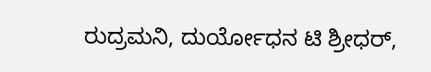ರುದ್ರಮನಿ, ದುರ್ಯೋಧನ ಟಿ ಶ್ರೀಧರ್,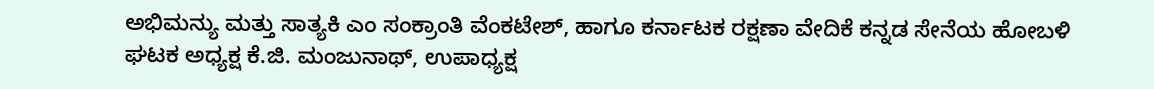ಅಭಿಮನ್ಯು ಮತ್ತು ಸಾತ್ಯಕಿ ಎಂ ಸಂಕ್ರಾಂತಿ ವೆಂಕಟೇಶ್, ಹಾಗೂ ಕರ್ನಾಟಕ ರಕ್ಷಣಾ ವೇದಿಕೆ ಕನ್ನಡ ಸೇನೆಯ ಹೋಬಳಿ ಘಟಕ ಅಧ್ಯಕ್ಷ ಕೆ.ಜಿ. ಮಂಜುನಾಥ್, ಉಪಾಧ್ಯಕ್ಷ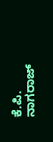ಕೆ.ಪಿ. ನಾಗರಾಜ್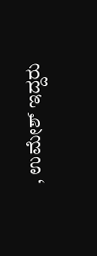, ಉಮೇಶ್ ಇದ್ದರು